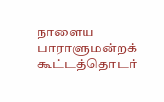நாளைய பாராளுமன்றக் கூட்டத்தொடர்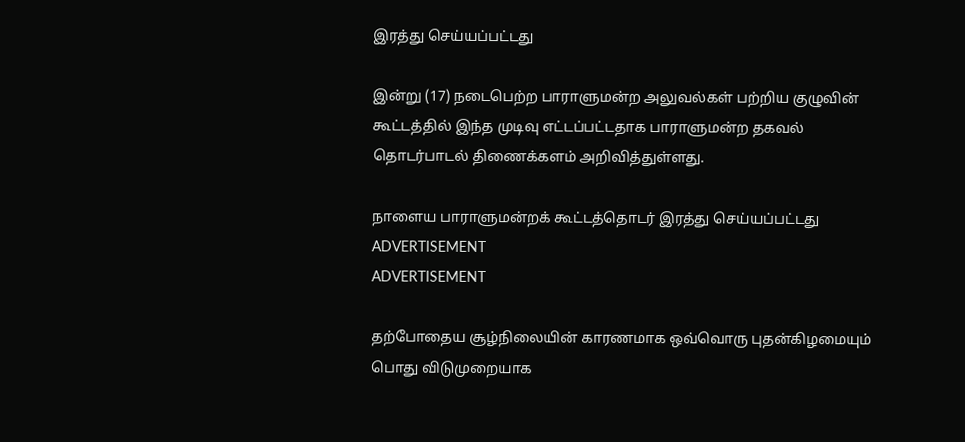இரத்து செய்யப்பட்டது

இன்று (17) நடைபெற்ற பாராளுமன்ற அலுவல்கள் பற்றிய குழுவின் கூட்டத்தில் இந்த முடிவு எட்டப்பட்டதாக பாராளுமன்ற தகவல் தொடர்பாடல் திணைக்களம் அறிவித்துள்ளது.

நாளைய பாராளுமன்றக் கூட்டத்தொடர் இரத்து செய்யப்பட்டது
ADVERTISEMENT
ADVERTISEMENT

தற்போதைய சூழ்நிலையின் காரணமாக ஒவ்வொரு புதன்கிழமையும் பொது விடுமுறையாக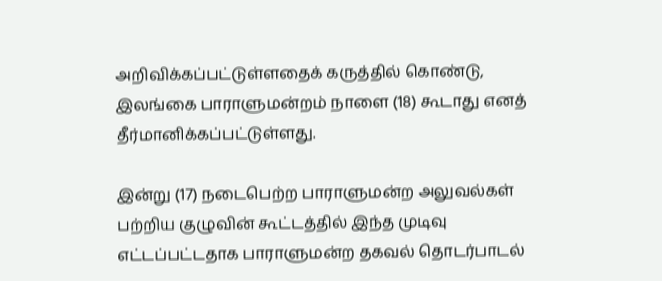அறிவிக்கப்பட்டுள்ளதைக் கருத்தில் கொண்டு, இலங்கை பாராளுமன்றம் நாளை (18) கூடாது எனத் தீர்மானிக்கப்பட்டுள்ளது.

இன்று (17) நடைபெற்ற பாராளுமன்ற அலுவல்கள் பற்றிய குழுவின் கூட்டத்தில் இந்த முடிவு எட்டப்பட்டதாக பாராளுமன்ற தகவல் தொடர்பாடல்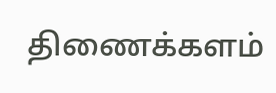திணைக்களம்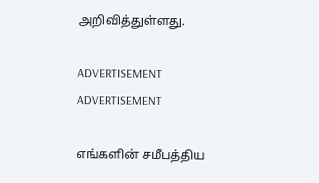அறிவித்துள்ளது.

ADVERTISEMENT
ADVERTISEMENT

எங்களின் சமீபத்திய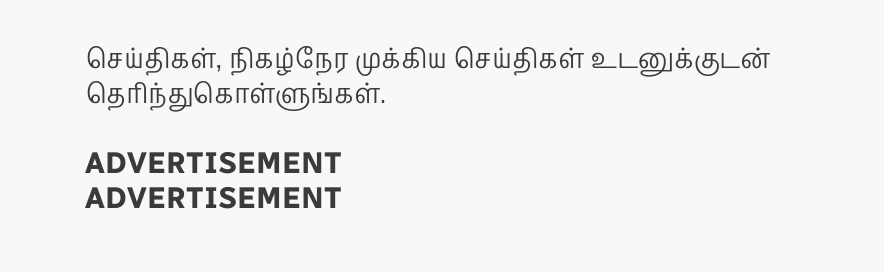செய்திகள், நிகழ்நேர முக்கிய செய்திகள் உடனுக்குடன் தெரிந்துகொள்ளுங்கள்.

ADVERTISEMENT
ADVERTISEMENT